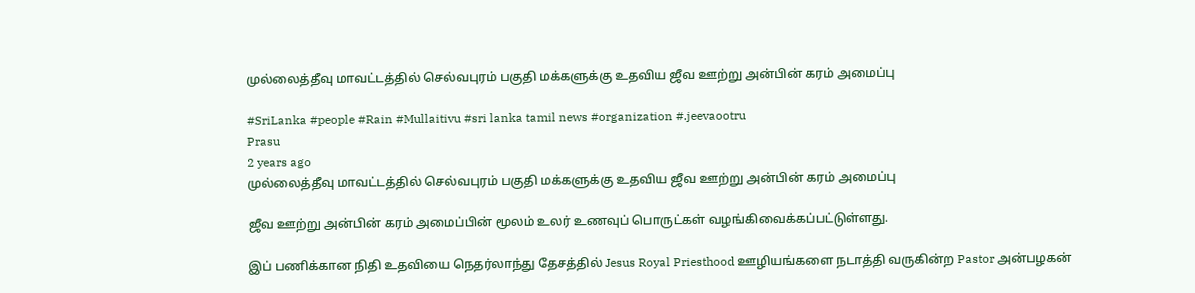முல்லைத்தீவு மாவட்டத்தில் செல்வபுரம் பகுதி மக்களுக்கு உதவிய ஜீவ ஊற்று அன்பின் கரம் அமைப்பு

#SriLanka #people #Rain #Mullaitivu #sri lanka tamil news #organization #.jeevaootru
Prasu
2 years ago
முல்லைத்தீவு மாவட்டத்தில் செல்வபுரம் பகுதி மக்களுக்கு உதவிய ஜீவ ஊற்று அன்பின் கரம் அமைப்பு

ஜீவ ஊற்று அன்பின் கரம் அமைப்பின் மூலம் உலர் உணவுப் பொருட்கள் வழங்கிவைக்கப்பட்டுள்ளது.

இப் பணிக்கான நிதி உதவியை நெதர்லாந்து தேசத்தில் Jesus Royal Priesthood ஊழியங்களை நடாத்தி வருகின்ற Pastor அன்பழகன்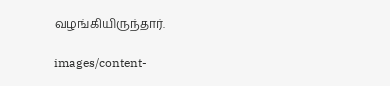வழங்கியிருந்தார்.

images/content-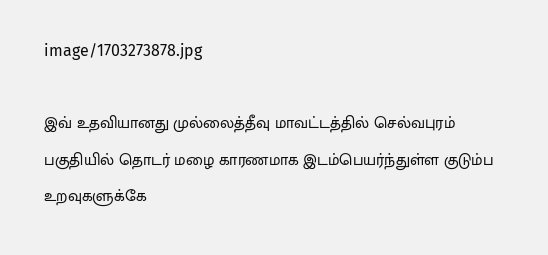image/1703273878.jpg

இவ் உதவியானது முல்லைத்தீவு மாவட்டத்தில் செல்வபுரம் பகுதியில் தொடர் மழை காரணமாக இடம்பெயர்ந்துள்ள குடும்ப உறவுகளுக்கே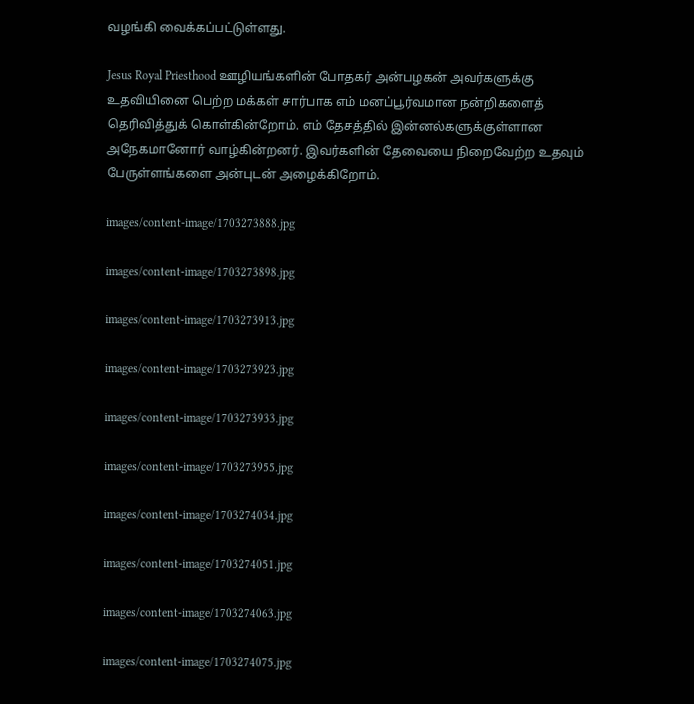வழங்கி வைக்கப்பட்டுள்ளது.

Jesus Royal Priesthood ஊழியங்களின் போதகர் அன்பழகன் அவர்களுக்கு உதவியினை பெற்ற மக்கள் சார்பாக எம் மனப்பூர்வமான நன்றிகளைத் தெரிவித்துக் கொள்கின்றோம். எம் தேசத்தில் இன்னல்களுக்குள்ளான அநேகமானோர் வாழ்கின்றனர். இவர்களின் தேவையை நிறைவேற்ற உதவும் பேருள்ளங்களை அன்புடன் அழைக்கிறோம்.

images/content-image/1703273888.jpg

images/content-image/1703273898.jpg

images/content-image/1703273913.jpg

images/content-image/1703273923.jpg

images/content-image/1703273933.jpg

images/content-image/1703273955.jpg

images/content-image/1703274034.jpg

images/content-image/1703274051.jpg

images/content-image/1703274063.jpg

images/content-image/1703274075.jpg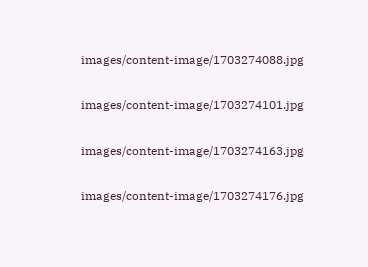images/content-image/1703274088.jpg

images/content-image/1703274101.jpg

images/content-image/1703274163.jpg

images/content-image/1703274176.jpg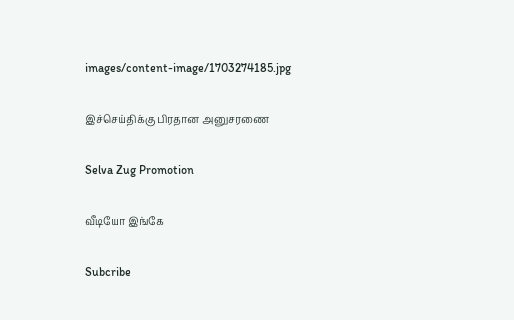images/content-image/1703274185.jpg

இச்செய்திக்கு பிரதான அனுசரணை

Selva Zug Promotion

வீடியோ இங்கே

Subcribe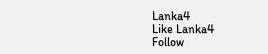Lanka4
Like Lanka4
Follow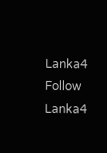Lanka4
Follow Lanka4